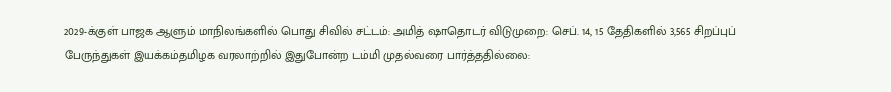2029-க்குள் பாஜக ஆளும் மாநிலங்களில் பொது சிவில் சட்டம்: அமித் ஷாதொடர் விடுமுறை: செப். 14, 15 தேதிகளில் 3,565 சிறப்புப் பேருந்துகள் இயக்கம்தமிழக வரலாற்றில் இதுபோன்ற டம்மி முதல்வரை பார்த்ததில்லை: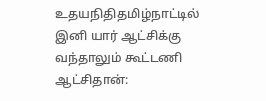உதயநிதிதமிழ்நாட்டில் இனி யார் ஆட்சிக்கு வந்தாலும் கூட்டணி ஆட்சிதான்: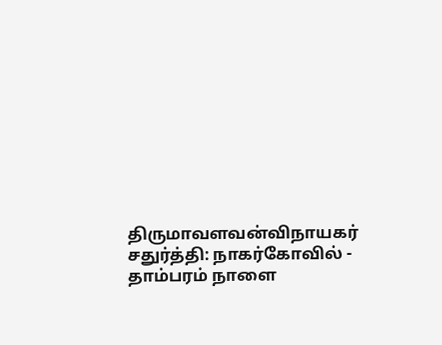திருமாவளவன்விநாயகர் சதுர்த்தி: நாகர்கோவில் - தாம்பரம் நாளை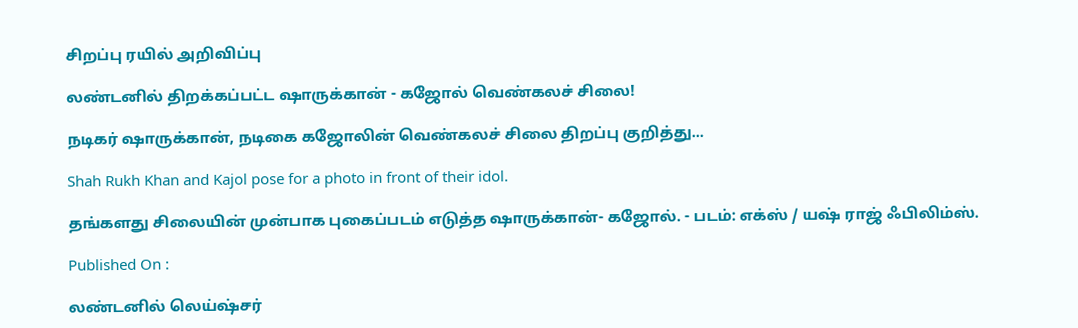சிறப்பு ரயில் அறிவிப்பு

லண்டனில் திறக்கப்பட்ட ஷாருக்கான் - கஜோல் வெண்கலச் சிலை!

நடிகர் ஷாருக்கான், நடிகை கஜோலின் வெண்கலச் சிலை திறப்பு குறித்து...

Shah Rukh Khan and Kajol pose for a photo in front of their idol.

தங்களது சிலையின் முன்பாக புகைப்படம் எடுத்த ஷாருக்கான்- கஜோல். - படம்: எக்ஸ் / யஷ் ராஜ் ஃபிலிம்ஸ்.

Published On :

லண்டனில் லெய்ஷ்சர்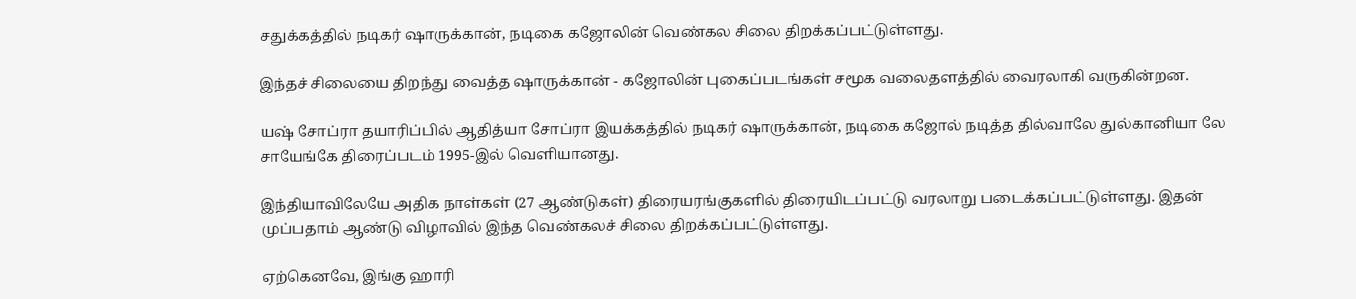சதுக்கத்தில் நடிகர் ஷாருக்கான், நடிகை கஜோலின் வெண்கல சிலை திறக்கப்பட்டுள்ளது.

இந்தச் சிலையை திறந்து வைத்த ஷாருக்கான் - கஜோலின் புகைப்படங்கள் சமூக வலைதளத்தில் வைரலாகி வருகின்றன.

யஷ் சோப்ரா தயாரிப்பில் ஆதித்யா சோப்ரா இயக்கத்தில் நடிகர் ஷாருக்கான், நடிகை கஜோல் நடித்த தில்வாலே துல்கானியா லே சாயேங்கே திரைப்படம் 1995-இல் வெளியானது.

இந்தியாவிலேயே அதிக நாள்கள் (27 ஆண்டுகள்) திரையரங்குகளில் திரையிடப்பட்டு வரலாறு படைக்கப்பட்டுள்ளது. இதன் முப்பதாம் ஆண்டு விழாவில் இந்த வெண்கலச் சிலை திறக்கப்பட்டுள்ளது.

ஏற்கெனவே, இங்கு ஹாரி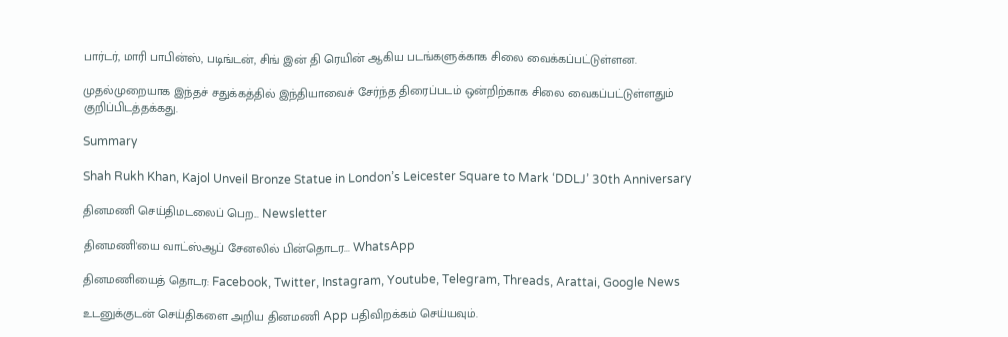பார்டர், மாரி பாபின்ஸ், படிங்டன், சிங் இன் தி ரெயின் ஆகிய படங்களுக்காக சிலை வைக்கப்பட்டுள்ளன.

முதல்முறையாக இந்தச் சதுக்கத்தில் இந்தியாவைச் சேர்ந்த திரைப்படம் ஒன்றிற்காக சிலை வைகப்பட்டுள்ளதும் குறிப்பிடத்தக்கது.

Summary

Shah Rukh Khan, Kajol Unveil Bronze Statue in London’s Leicester Square to Mark ‘DDLJ’ 30th Anniversary

தினமணி செய்திமடலைப் பெற... Newsletter

தினமணி'யை வாட்ஸ்ஆப் சேனலில் பின்தொடர... WhatsApp

தினமணியைத் தொடர: Facebook, Twitter, Instagram, Youtube, Telegram, Threads, Arattai, Google News

உடனுக்குடன் செய்திகளை அறிய தினமணி App பதிவிறக்கம் செய்யவும்.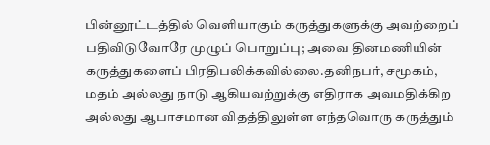பின்னூட்டத்தில் வெளியாகும் கருத்துகளுக்கு அவற்றைப் பதிவிடுவோரே முழுப் பொறுப்பு; அவை தினமணியின் கருத்துகளைப் பிரதிபலிக்கவில்லை.தனிநபர், சமூகம், மதம் அல்லது நாடு ஆகியவற்றுக்கு எதிராக அவமதிக்கிற அல்லது ஆபாசமான விதத்திலுள்ள எந்தவொரு கருத்தும்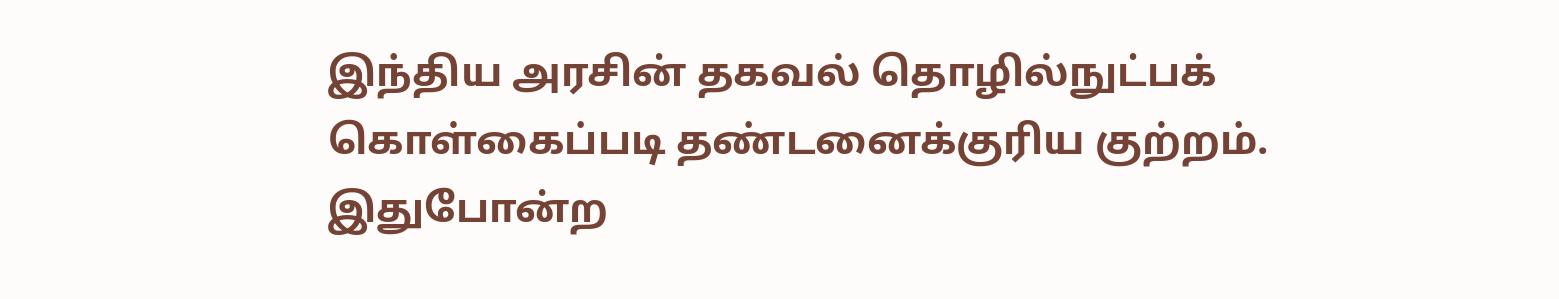இந்திய அரசின் தகவல் தொழில்நுட்பக் கொள்கைப்படி தண்டனைக்குரிய குற்றம். இதுபோன்ற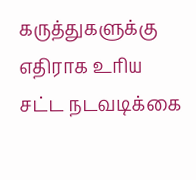கருத்துகளுக்கு எதிராக உரிய சட்ட நடவடிக்கை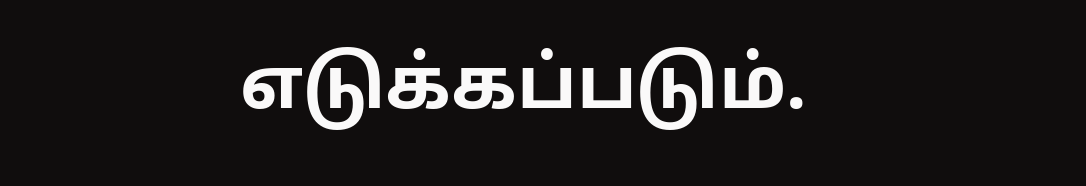எடுக்கப்படும்.